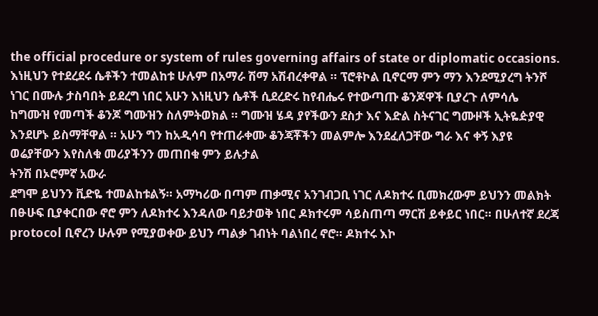the official procedure or system of rules governing affairs of state or diplomatic occasions.
እነዚህን የተደረደሩ ሴቶችን ተመልከቱ ሁሉም በአማራ ሽማ አሽብረቀዋል ። ፕሮቶኮል ቢኖርማ ምን ማን እንደሚያረግ ትንሾ ነገር በሙሉ ታስባበት ይደረግ ነበር አሁን እነዚህን ሴቶች ሲደረድሩ ከየብሔሩ የተውጣጡ ቆንጆዋች ቢያረጉ ለምሳሌ ከግሙዝ የመጣች ቆንጆ ግሙዝን ስለምትወክል ። ግሙዝ ሄዳ ያየችውን ደስታ እና እድል ስትናገር ግሙዞች ኢትዬዽያዊ እንደሆኑ ይስማቸዋል ። አሁን ግን ከአዲሳባ የተጠራቀሙ ቆንጃቾችን መልምሎ እንደፈለጋቸው ግራ እና ቀኝ እያዩ ወሬያቸውን እየስለቁ መሪያችንን መጠበቁ ምን ይሉታል
ትንሽ በኦሮምኛ አውራ
ደግሞ ይህንን ቪድዬ ተመልከቱልኝ። አማካሪው በጣም ጠቃሚና አንገብጋቢ ነገር ለዶክተሩ ቢመክረውም ይህንን መልክት በፁሁፍ ቢያቀርበው ኖሮ ምን ለዶክተሩ እንዳለው ባይታወቅ ነበር ዶክተሩም ሳይስጠጣ ማርሽ ይቀይር ነበር። በሁለተኛ ደረጃ protocol ቢኖረን ሁሉም የሚያወቀው ይህን ጣልቃ ገብነት ባልነበረ ኖሮ። ዶክተሩ እኮ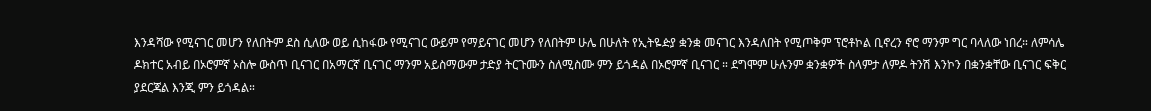እንዳሻው የሚናገር መሆን የለበትም ደስ ሲለው ወይ ሲከፋው የሚናገር ውይም የማይናገር መሆን የለበትም ሁሌ በሁለት የኢትዬዽያ ቋንቋ መናገር እንዳለበት የሚጦቅም ፕሮቶኮል ቢኖረን ኖሮ ማንም ግር ባላለው ነበረ። ለምሳሌ ዶክተር አብይ በኦሮምኛ ኦስሎ ውስጥ ቢናገር በአማርኛ ቢናገር ማንም አይስማውም ታድያ ትርጉሙን ስለሚስሙ ምን ይጎዳል በኦሮምኛ ቢናገር ። ደግሞም ሁሉንም ቋንቋዎች ስላምታ ለምዶ ትንሽ እንኮን በቋንቋቸው ቢናገር ፍቅር ያደርጃል እንጂ ምን ይጎዳል።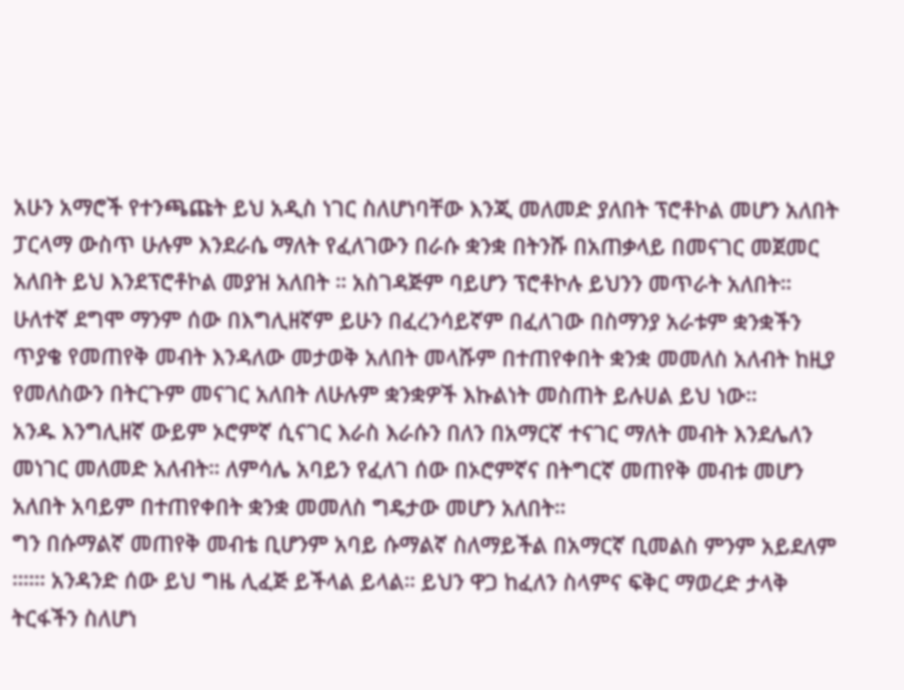አሁን አማሮች የተንጫጩት ይህ አዲስ ነገር ስለሆነባቸው እንጂ መለመድ ያለበት ፕሮቶኮል መሆን አለበት ፓርላማ ውስጥ ሁሉም እንደራሴ ማለት የፈለገውን በራሱ ቋንቋ በትንሹ በአጠቃላይ በመናገር መጀመር አለበት ይህ እንደፕሮቶኮል መያዝ አለበት ። አስገዳጅም ባይሆን ፕሮቶኮሉ ይህንን መጥራት አለበት።
ሁለተኛ ደግሞ ማንም ሰው በእግሊዘኛም ይሁን በፈረንሳይኛም በፈለገው በስማንያ አራቱም ቋንቋችን ጥያቄ የመጠየቅ መብት እንዳለው መታወቅ አለበት መላሹም በተጠየቀበት ቋንቋ መመለስ አለብት ከዚያ የመለስውን በትርጉም መናገር አለበት ለሁሉም ቋንቋዎች እኩልነት መስጠት ይሉሀል ይህ ነው።
አንዱ እንግሊዘኛ ውይም ኦሮምኛ ሲናገር እራስ እራሱን በለን በአማርኛ ተናገር ማለት መብት እንደሌለን መነገር መለመድ አለብት። ለምሳሌ አባይን የፈለገ ሰው በኦሮምኛና በትግርኛ መጠየቅ መብቱ መሆን አለበት አባይም በተጠየቀበት ቋንቋ መመለስ ግዴታው መሆን አለበት።
ግን በሱማልኛ መጠየቅ መብቴ ቢሆንም አባይ ሱማልኛ ስለማይችል በአማርኛ ቢመልስ ምንም አይደለም ።።። አንዳንድ ሰው ይህ ግዜ ሊፈጅ ይችላል ይላል። ይህን ዋጋ ከፈለን ስላምና ፍቅር ማወረድ ታላቅ ትርፋችን ስለሆነ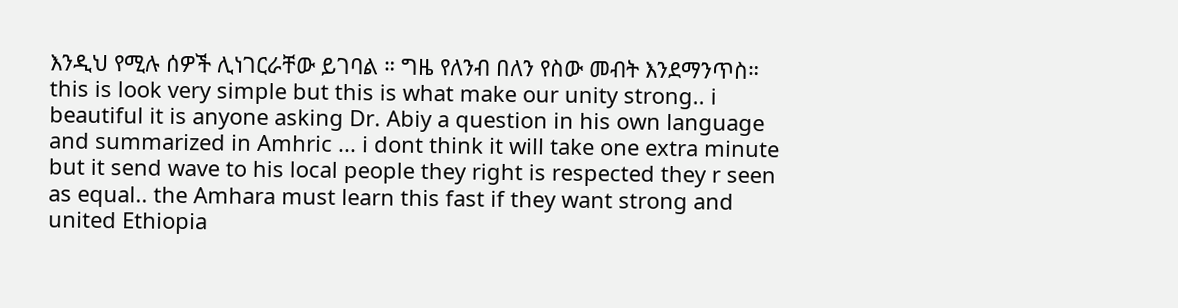እንዲህ የሚሉ ሰዎች ሊነገርራቸው ይገባል ። ግዜ የለንብ በለን የስው መብት እንደማንጥስ።
this is look very simple but this is what make our unity strong.. i beautiful it is anyone asking Dr. Abiy a question in his own language and summarized in Amhric ... i dont think it will take one extra minute but it send wave to his local people they right is respected they r seen as equal.. the Amhara must learn this fast if they want strong and united Ethiopia